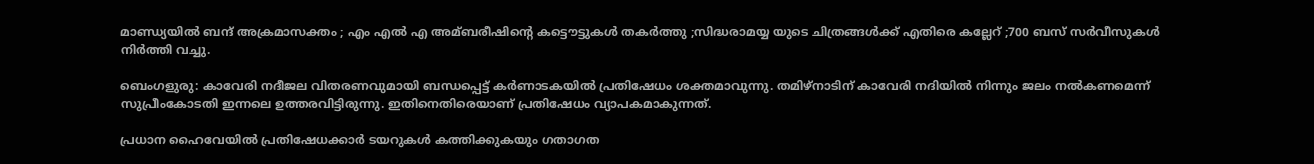മാണ്ഡ്യയില്‍ ബന്ദ്‌ അക്രമാസക്തം ; എം എല്‍ എ അമ്ബരീഷിന്റെ കട്ടൌട്ടുകള്‍ തകര്‍ത്തു ;സിദ്ധരാമയ്യ യുടെ ചിത്രങ്ങള്‍ക്ക് എതിരെ കല്ലേറ് ;700 ബസ്‌ സര്‍വീസുകള്‍ നിര്‍ത്തി വച്ചു.

ബെംഗളുരു: കാവേരി നദീജല വിതരണവുമായി ബന്ധപ്പെട്ട് കര്‍ണാടകയില്‍ പ്രതിഷേധം ശക്തമാവുന്നു. തമിഴ്‌നാടിന് കാവേരി നദിയില്‍ നിന്നും ജലം നല്‍കണമെന്ന് സുപ്രീംകോടതി ഇന്നലെ ഉത്തരവിട്ടിരുന്നു. ഇതിനെതിരെയാണ് പ്രതിഷേധം വ്യാപകമാകുന്നത്.

പ്രധാന ഹൈവേയില്‍ പ്രതിഷേധക്കാര്‍ ടയറുകള്‍ കത്തിക്കുകയും ഗതാഗത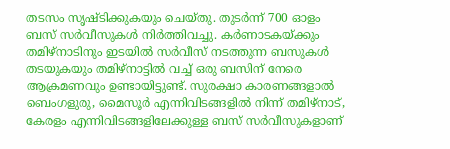തടസം സൃഷ്ടിക്കുകയും ചെയ്തു. തുടര്‍ന്ന് 700 ഓളം ബസ് സര്‍വീസുകള്‍ നിര്‍ത്തിവച്ചു. കര്‍ണാടകയ്ക്കും തമിഴ്‌നാടിനും ഇടയില്‍ സര്‍വീസ് നടത്തുന്ന ബസുകള്‍ തടയുകയും തമിഴ്‌നാട്ടില്‍ വച്ച് ഒരു ബസിന് നേരെ ആക്രമണവും ഉണ്ടായിട്ടുണ്ട്. സുരക്ഷാ കാരണങ്ങളാല്‍ ബെംഗളുരു, മൈസൂര്‍ എന്നിവിടങ്ങളില്‍ നിന്ന് തമിഴ്‌നാട്, കേരളം എന്നിവിടങ്ങളിലേക്കുള്ള ബസ് സര്‍വീസുകളാണ്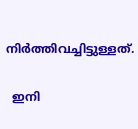നിര്‍ത്തിവച്ചിട്ടുള്ളത്.

  ഇനി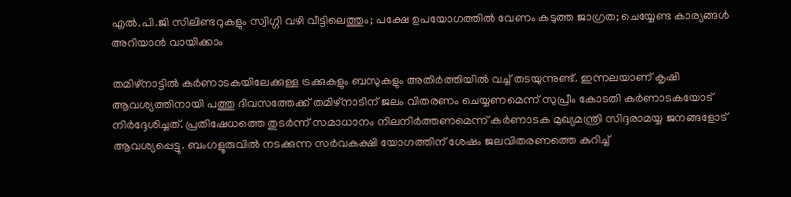എൽ.പി.ജി സിലിണ്ടറുകളും സ്വിഗ്ഗി വഴി വീട്ടിലെത്തും; പക്ഷേ ഉപയോഗത്തിൽ വേണം കടുത്ത ജാഗ്രത; ചെയ്യേണ്ട കാര്യങ്ങൾ അറിയാൻ വായിക്കാം

തമിഴ്‌നാട്ടില്‍ കര്‍ണാടകയിലേക്കുള്ള ട്രക്കുകളും ബസുകളും അതിര്‍ത്തിയില്‍ വച്ച് തടയുന്നുണ്ട്. ഇന്നലയാണ് കൃഷി ആവശ്യത്തിനായി പത്തു ദിവസത്തേക്ക് തമിഴ്‌നാടിന് ജലം വിതരണം ചെയ്യണമെന്ന് സുപ്രീം കോടതി കര്‍ണാടകയോട് നിര്‍ദ്ദേശിച്ചത്. പ്രതിഷേധത്തെ തുടര്‍ന്ന് സമാധാനം നിലനിര്‍ത്തണമെന്ന് കര്‍ണാടക മുഖ്യമന്ത്രി സിദ്ദരാമയ്യ ജനങ്ങളോട് ആവശ്യപ്പെട്ടു. ബംഗളൂരുവില്‍ നടക്കുന്ന സര്‍വകക്ഷി യോഗത്തിന് ശേഷം ജലവിതരണത്തെ കുറിച്ച്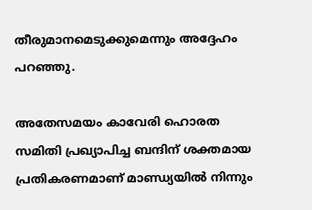തീരുമാനമെടുക്കുമെന്നും അദ്ദേഹം പറഞ്ഞു.

അതേസമയം കാവേരി ഹൊരത സമിതി പ്രഖ്യാപിച്ച ബന്ദിന് ശക്തമായ പ്രതികരണമാണ് മാണ്ഡ്യയില്‍ നിന്നും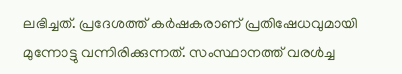ലഭിച്ചത്. പ്രദേശത്ത് കര്‍ഷകരാണ് പ്രതിഷേധവുമായി മുന്നോട്ടു വന്നിരിക്കുന്നത്. സംസ്ഥാനത്ത് വരള്‍ച്ച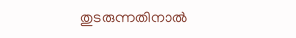തുടരുന്നതിനാല്‍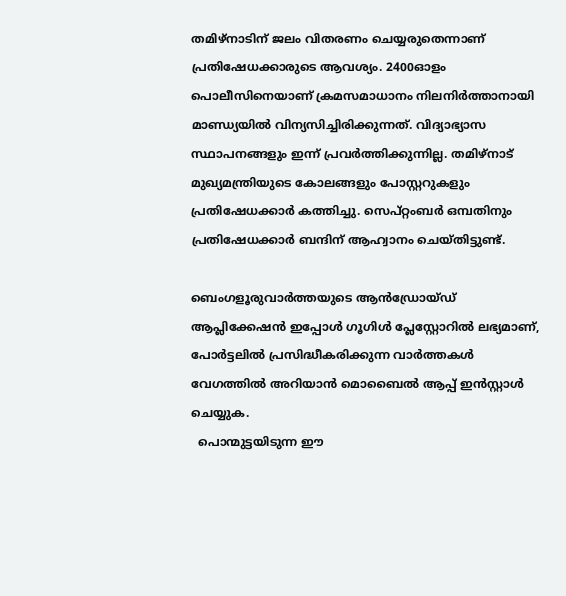തമിഴ്‌നാടിന് ജലം വിതരണം ചെയ്യരുതെന്നാണ് പ്രതിഷേധക്കാരുടെ ആവശ്യം. 2400ഓളം പൊലീസിനെയാണ് ക്രമസമാധാനം നിലനിര്‍ത്താനായി മാണ്ഡ്യയില്‍ വിന്യസിച്ചിരിക്കുന്നത്. വിദ്യാഭ്യാസ സ്ഥാപനങ്ങളും ഇന്ന് പ്രവര്‍ത്തിക്കുന്നില്ല. തമിഴ്‌നാട് മുഖ്യമന്ത്രിയുടെ കോലങ്ങളും പോസ്റ്ററുകളും പ്രതിഷേധക്കാര്‍ കത്തിച്ചു. സെപ്റ്റംബര്‍ ഒമ്പതിനും പ്രതിഷേധക്കാര്‍ ബന്ദിന് ആഹ്വാനം ചെയ്തിട്ടുണ്ട്.

ബെംഗളൂരുവാർത്തയുടെ ആൻഡ്രോയ്ഡ് ആപ്ലിക്കേഷൻ ഇപ്പോൾ ഗൂഗിൾ പ്ലേസ്റ്റോറിൽ ലഭ്യമാണ്, പോർട്ടലിൽ പ്രസിദ്ധീകരിക്കുന്ന വാർത്തകൾ വേഗത്തിൽ അറിയാൻ മൊബൈൽ ആപ്പ് ഇൻസ്റ്റാൾ ചെയ്യുക.
  പൊന്മുട്ടയിടുന്ന ഈ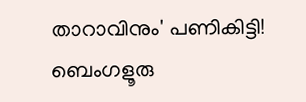താറാവിനും' പണികിട്ടി! ബെംഗളൂരു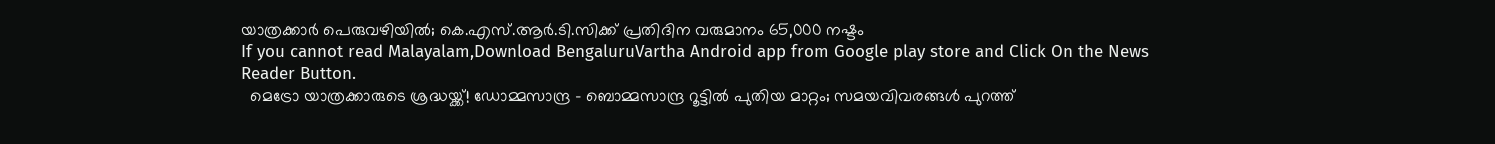യാത്രക്കാർ പെരുവഴിയിൽ; കെ.എസ്.ആർ.ടി.സിക്ക് പ്രതിദിന വരുമാനം 65,000 നഷ്ടം
If you cannot read Malayalam,Download BengaluruVartha Android app from Google play store and Click On the News Reader Button.
  മെട്രോ യാത്രക്കാരുടെ ശ്രദ്ധയ്ക്ക്! ഡോമ്മസാന്ദ്ര - ബൊമ്മസാന്ദ്ര റൂട്ടിൽ പുതിയ മാറ്റം; സമയവിവരങ്ങൾ പുറത്ത്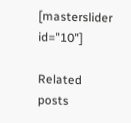[masterslider id="10"]

Related posts